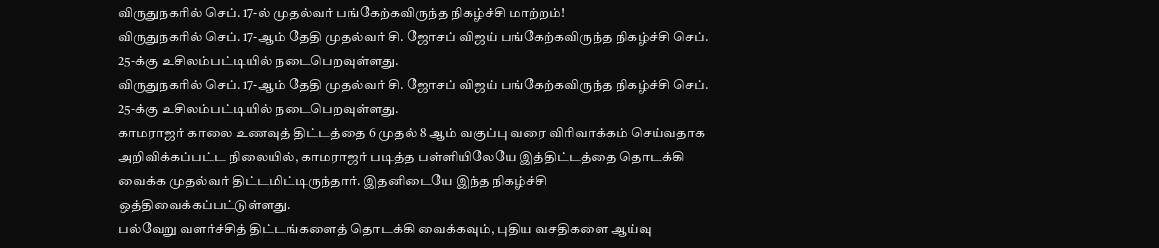விருதுநகரில் செப். 17-ல் முதல்வர் பங்கேற்கவிருந்த நிகழ்ச்சி மாற்றம்!
விருதுநகரில் செப். 17-ஆம் தேதி முதல்வர் சி. ஜோசப் விஜய் பங்கேற்கவிருந்த நிகழ்ச்சி செப். 25-க்கு உசிலம்பட்டியில் நடைபெறவுள்ளது.
விருதுநகரில் செப். 17-ஆம் தேதி முதல்வர் சி. ஜோசப் விஜய் பங்கேற்கவிருந்த நிகழ்ச்சி செப். 25-க்கு உசிலம்பட்டியில் நடைபெறவுள்ளது.
காமராஜர் காலை உணவுத் திட்டத்தை 6 முதல் 8 ஆம் வகுப்பு வரை விரிவாக்கம் செய்வதாக அறிவிக்கப்பட்ட நிலையில், காமராஜர் படித்த பள்ளியிலேயே இத்திட்டத்தை தொடக்கி வைக்க முதல்வர் திட்டமிட்டிருந்தார். இதனிடையே இந்த நிகழ்ச்சி ஒத்திவைக்கப்பட்டுள்ளது.
பல்வேறு வளர்ச்சித் திட்டங்களைத் தொடக்கி வைக்கவும், புதிய வசதிகளை ஆய்வு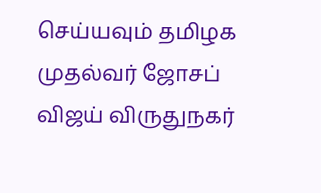செய்யவும் தமிழக முதல்வர் ஜோசப் விஜய் விருதுநகர்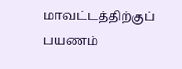மாவட்டத்திற்குப் பயணம்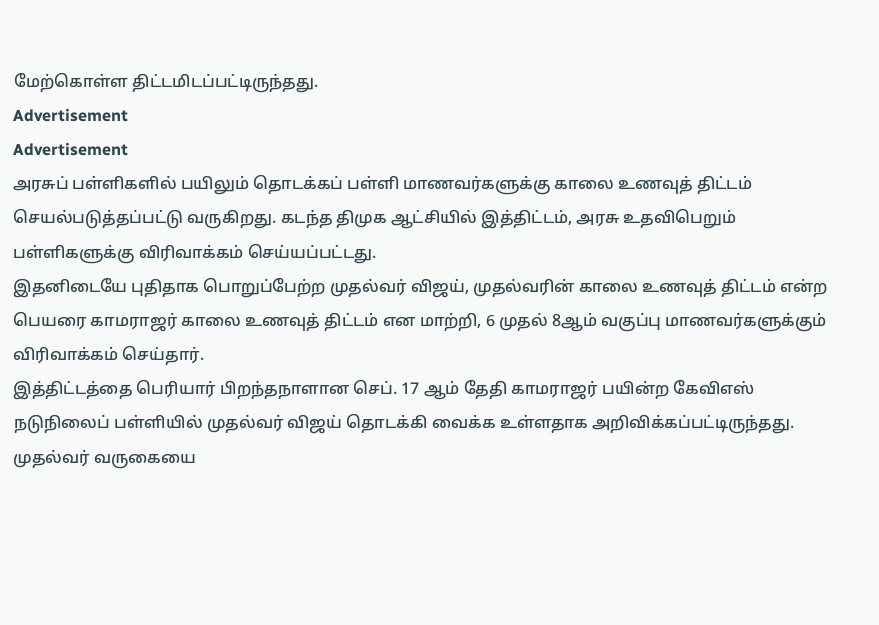மேற்கொள்ள திட்டமிடப்பட்டிருந்தது.
Advertisement
Advertisement
அரசுப் பள்ளிகளில் பயிலும் தொடக்கப் பள்ளி மாணவர்களுக்கு காலை உணவுத் திட்டம் செயல்படுத்தப்பட்டு வருகிறது. கடந்த திமுக ஆட்சியில் இத்திட்டம், அரசு உதவிபெறும் பள்ளிகளுக்கு விரிவாக்கம் செய்யப்பட்டது.
இதனிடையே புதிதாக பொறுப்பேற்ற முதல்வர் விஜய், முதல்வரின் காலை உணவுத் திட்டம் என்ற பெயரை காமராஜர் காலை உணவுத் திட்டம் என மாற்றி, 6 முதல் 8ஆம் வகுப்பு மாணவர்களுக்கும் விரிவாக்கம் செய்தார்.
இத்திட்டத்தை பெரியார் பிறந்தநாளான செப். 17 ஆம் தேதி காமராஜர் பயின்ற கேவிஎஸ் நடுநிலைப் பள்ளியில் முதல்வர் விஜய் தொடக்கி வைக்க உள்ளதாக அறிவிக்கப்பட்டிருந்தது.
முதல்வர் வருகையை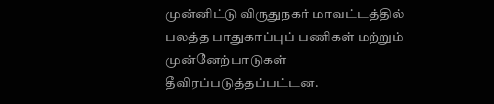முன்னிட்டு விருதுநகர் மாவட்டத்தில் பலத்த பாதுகாப்புப் பணிகள் மற்றும் முன்னேற்பாடுகள் தீவிரப்படுத்தப்பட்டன.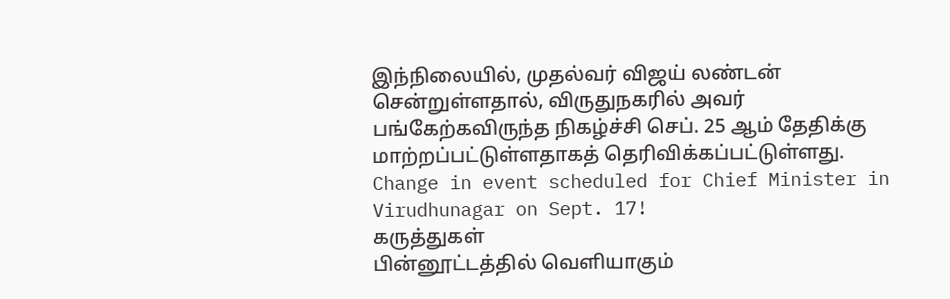இந்நிலையில், முதல்வர் விஜய் லண்டன் சென்றுள்ளதால், விருதுநகரில் அவர் பங்கேற்கவிருந்த நிகழ்ச்சி செப். 25 ஆம் தேதிக்கு மாற்றப்பட்டுள்ளதாகத் தெரிவிக்கப்பட்டுள்ளது.
Change in event scheduled for Chief Minister in Virudhunagar on Sept. 17!
கருத்துகள்
பின்னூட்டத்தில் வெளியாகும்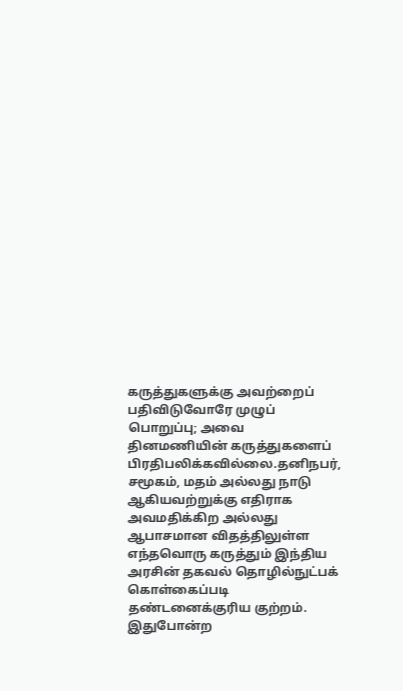கருத்துகளுக்கு அவற்றைப் பதிவிடுவோரே முழுப் பொறுப்பு; அவை தினமணியின் கருத்துகளைப் பிரதிபலிக்கவில்லை.தனிநபர், சமூகம், மதம் அல்லது நாடு ஆகியவற்றுக்கு எதிராக அவமதிக்கிற அல்லது ஆபாசமான விதத்திலுள்ள எந்தவொரு கருத்தும் இந்திய அரசின் தகவல் தொழில்நுட்பக் கொள்கைப்படி தண்டனைக்குரிய குற்றம். இதுபோன்ற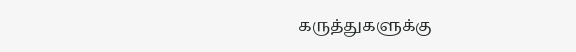கருத்துகளுக்கு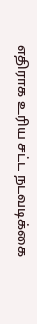எதிராக உரிய சட்ட நடவடிக்கை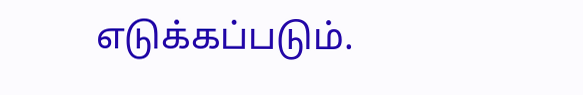எடுக்கப்படும்.